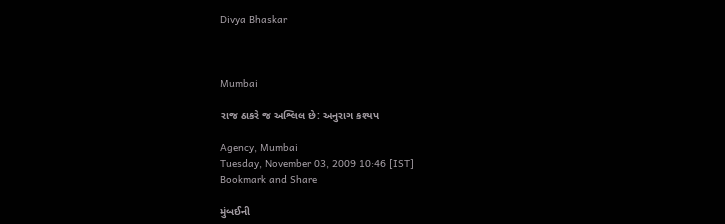Divya Bhaskar



Mumbai

રાજ ઠાકરે જ અશ્લિલ છે: અનુરાગ કશ્યપ

Agency, Mumbai
Tuesday, November 03, 2009 10:46 [IST]
Bookmark and Share

મુંબઈની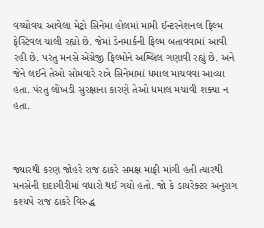વચ્ચોવચ આવેલા મેટ્રો સિનેમા હોલમાં મામી ઈન્ટરનેશનલ ફિલ્મ ફેસ્ટિવલ ચાલી રહ્યો છે. જેમાં ડેનમાર્કની ફિલ્મ બતાવવામાં આવી રહી છે. પરંતુ મનસે એંગ્રેજી ફિલ્મોને અશ્લિલ ગણાવી રહ્યું છે. અને જેને લઈને તેઓ સોમવારે રાત્રે સિનેમામાં ધમાલ માચવવા આવ્યા હતા. પંરતુ લોંખડી સુરક્ષાના કારણે તેઓ ધમાલ મચાવી શક્યા ન હતા.



જ્યારથી કરણ જોહરે રાજ ઠાકરે સમક્ષ માફી માંગી હતી ત્યારથી મનસેની દાદાગીરીમાં વધારો થઈ ગયો હતો. જો કે ડાયરેક્ટર અનુરાગ કશ્યપે રાજ ઠાકરે વિરુદ્ધ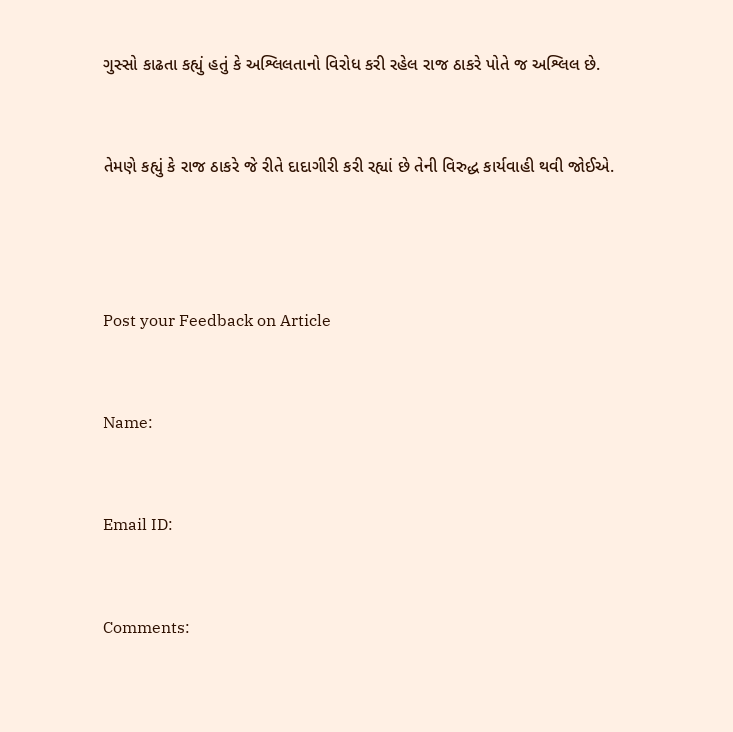ગુસ્સો કાઢતા કહ્યું હતું કે અશ્લિલતાનો વિરોધ કરી રહેલ રાજ ઠાકરે પોતે જ અશ્લિલ છે.



તેમણે કહ્યું કે રાજ ઠાકરે જે રીતે દાદાગીરી કરી રહ્યાં છે તેની વિરુદ્ધ કાર્યવાહી થવી જોઈએ.





Post your Feedback on Article



Name:



Email ID:



Comments: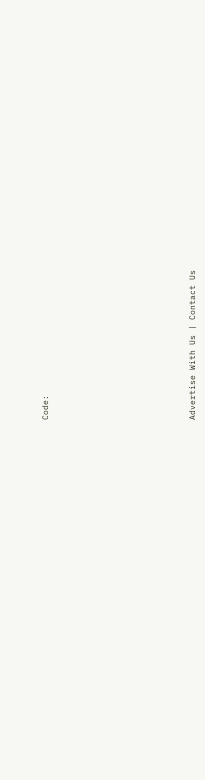Code:










Advertise With Us | Contact Us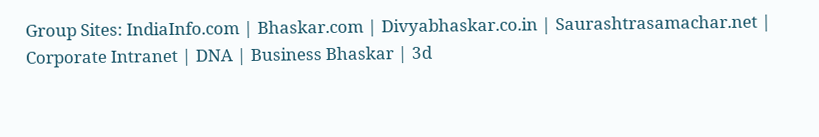Group Sites: IndiaInfo.com | Bhaskar.com | Divyabhaskar.co.in | Saurashtrasamachar.net | Corporate Intranet | DNA | Business Bhaskar | 3d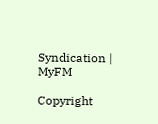Syndication | MyFM

Copyright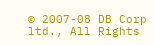© 2007-08 DB Corp ltd., All Rights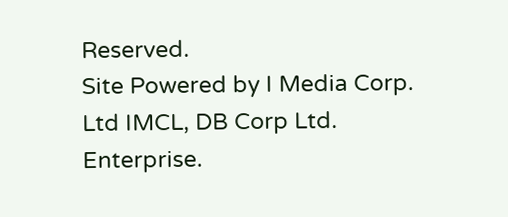Reserved.
Site Powered by I Media Corp. Ltd IMCL, DB Corp Ltd. Enterprise.